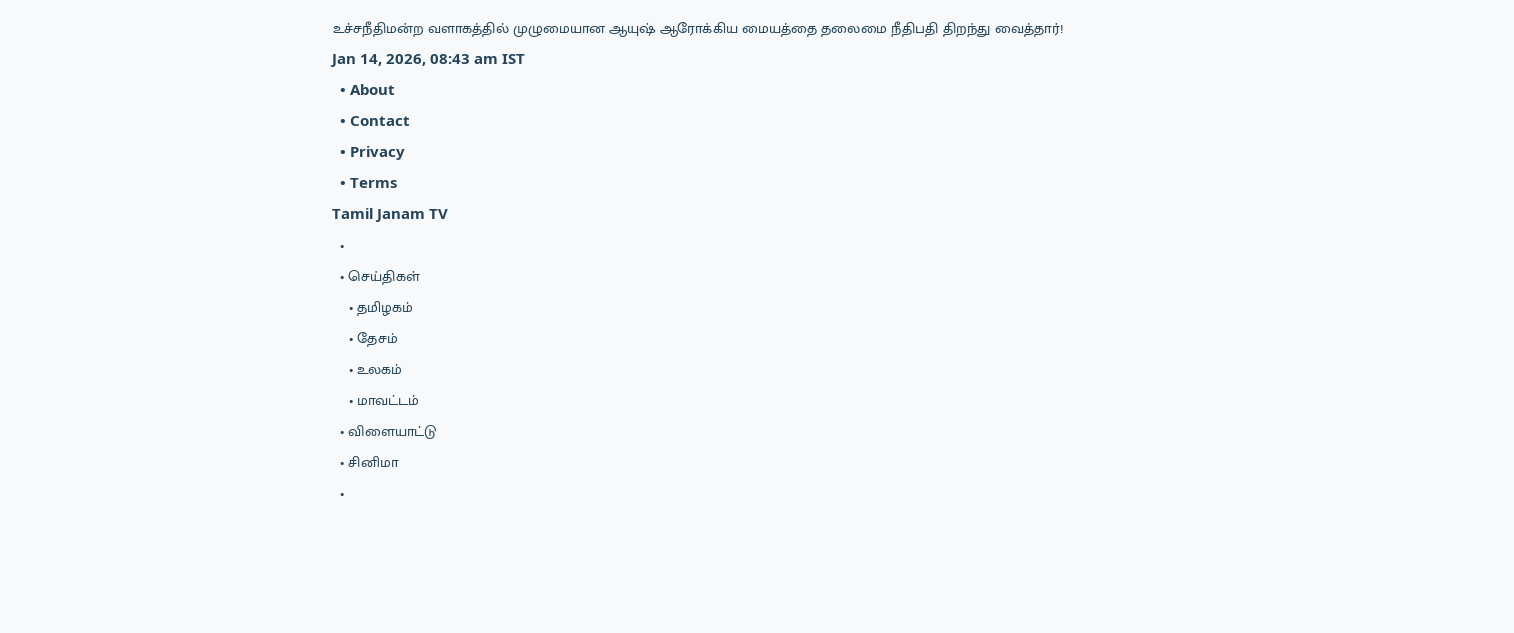உச்சநீதிமன்ற வளாகத்தில் முழுமையான ஆயுஷ் ஆரோக்கிய மையத்தை தலைமை நீதிபதி திறந்து வைத்தார்!
Jan 14, 2026, 08:43 am IST
  • About
  • Contact
  • Privacy
  • Terms
Tamil Janam TV
  •
  • செய்திகள்
    • தமிழகம்
    • தேசம்
    • உலகம்
    • மாவட்டம்
  • விளையாட்டு
  • சினிமா
  •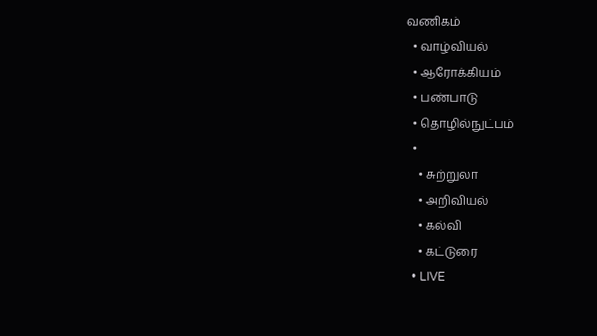வணிகம்
  • வாழ்வியல்
  • ஆரோக்கியம்
  • பண்பாடு
  • தொழில்நுட்பம்
  •
    • சுற்றுலா
    • அறிவியல்
    • கல்வி
    • கட்டுரை
  • LIVE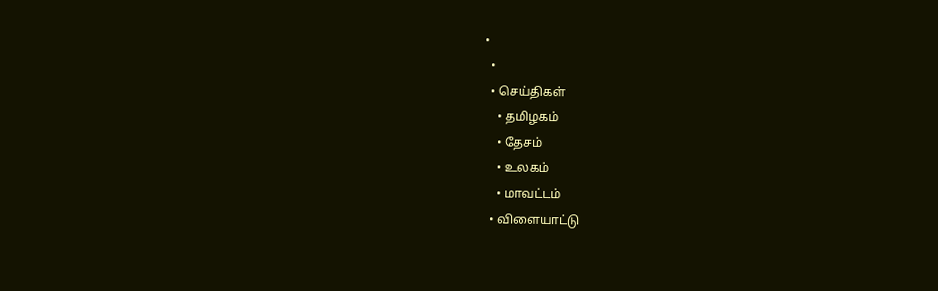•
  •
  • செய்திகள்
    • தமிழகம்
    • தேசம்
    • உலகம்
    • மாவட்டம்
  • விளையாட்டு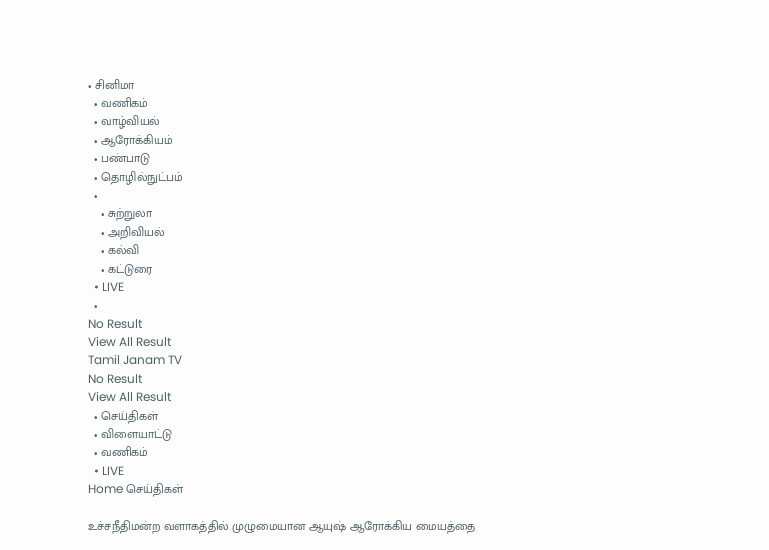• சினிமா
  • வணிகம்
  • வாழ்வியல்
  • ஆரோக்கியம்
  • பண்பாடு
  • தொழில்நுட்பம்
  •
    • சுற்றுலா
    • அறிவியல்
    • கல்வி
    • கட்டுரை
  • LIVE
  •
No Result
View All Result
Tamil Janam TV
No Result
View All Result
  • செய்திகள்
  • விளையாட்டு
  • வணிகம்
  • LIVE
Home செய்திகள்

உச்சநீதிமன்ற வளாகத்தில் முழுமையான ஆயுஷ் ஆரோக்கிய மையத்தை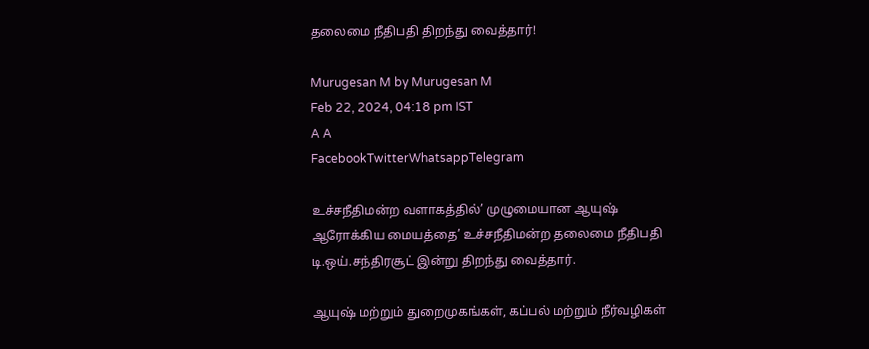தலைமை நீதிபதி திறந்து வைத்தார்!

Murugesan M by Murugesan M
Feb 22, 2024, 04:18 pm IST
A A
FacebookTwitterWhatsappTelegram

உச்சநீதிமன்ற வளாகத்தில்’ முழுமையான ஆயுஷ் ஆரோக்கிய மையத்தை’ உச்சநீதிமன்ற தலைமை நீதிபதி டி.ஒய்.சந்திரசூட் இன்று திறந்து வைத்தார்.

ஆயுஷ் மற்றும் துறைமுகங்கள், கப்பல் மற்றும் நீர்வழிகள்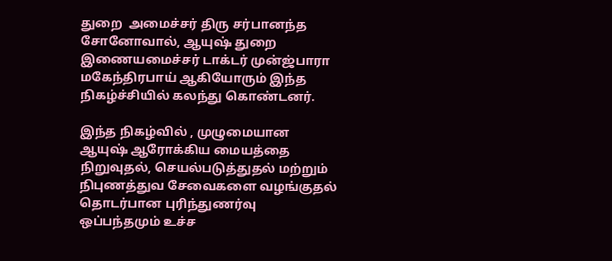துறை  அமைச்சர் திரு சர்பானந்த சோனோவால், ஆயுஷ் துறை இணையமைச்சர் டாக்டர் முன்ஜ்பாரா மகேந்திரபாய் ஆகியோரும் இந்த நிகழ்ச்சியில் கலந்து கொண்டனர்.

இந்த நிகழ்வில் , முழுமையான ஆயுஷ் ஆரோக்கிய மையத்தை நிறுவுதல், செயல்படுத்துதல் மற்றும் நிபுணத்துவ சேவைகளை வழங்குதல் தொடர்பான புரிந்துணர்வு ஒப்பந்தமும் உச்ச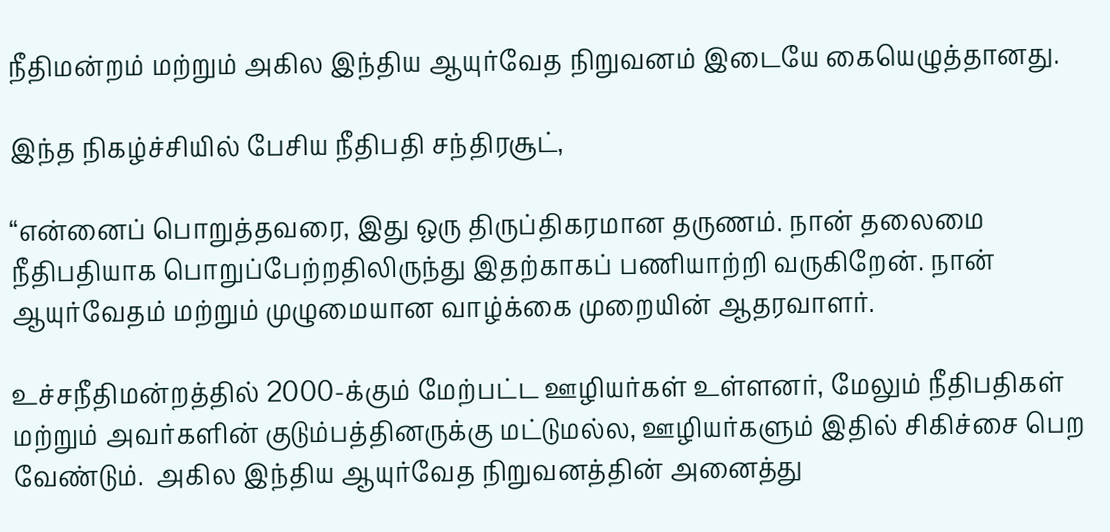நீதிமன்றம் மற்றும் அகில இந்திய ஆயுர்வேத நிறுவனம் இடையே கையெழுத்தானது.

இந்த நிகழ்ச்சியில் பேசிய நீதிபதி சந்திரசூட்,

“என்னைப் பொறுத்தவரை, இது ஒரு திருப்திகரமான தருணம். நான் தலைமை நீதிபதியாக பொறுப்பேற்றதிலிருந்து இதற்காகப் பணியாற்றி வருகிறேன். நான் ஆயுர்வேதம் மற்றும் முழுமையான வாழ்க்கை முறையின் ஆதரவாளர்.

உச்சநீதிமன்றத்தில் 2000-க்கும் மேற்பட்ட ஊழியர்கள் உள்ளனர், மேலும் நீதிபதிகள் மற்றும் அவர்களின் குடும்பத்தினருக்கு மட்டுமல்ல, ஊழியர்களும் இதில் சிகிச்சை பெற வேண்டும்.  அகில இந்திய ஆயுர்வேத நிறுவனத்தின் அனைத்து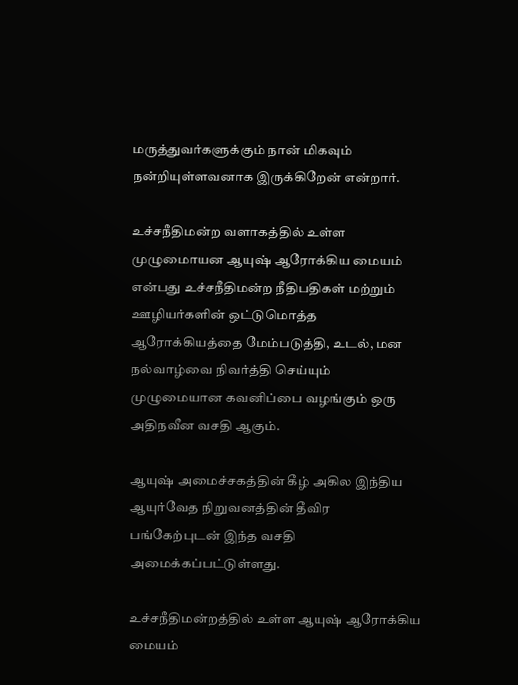மருத்துவர்களுக்கும் நான் மிகவும் நன்றியுள்ளவனாக இருக்கிறேன் என்றார்.

உச்சநீதிமன்ற வளாகத்தில் உள்ள முழுமைாயன ஆயுஷ் ஆரோக்கிய மையம் என்பது உச்சநீதிமன்ற நீதிபதிகள் மற்றும் ஊழியர்களின் ஒட்டுமொத்த ஆரோக்கியத்தை மேம்படுத்தி, உடல், மன நல்வாழ்வை நிவர்த்தி செய்யும் முழுமையான கவனிப்பை வழங்கும் ஒரு அதிநவீன வசதி ஆகும்.

ஆயுஷ் அமைச்சகத்தின் கீழ் அகில இந்திய ஆயுர்வேத நிறுவனத்தின் தீவிர பங்கேற்புடன் இந்த வசதி அமைக்கப்பட்டுள்ளது.

உச்சநீதிமன்றத்தில் உள்ள ஆயுஷ் ஆரோக்கிய மையம்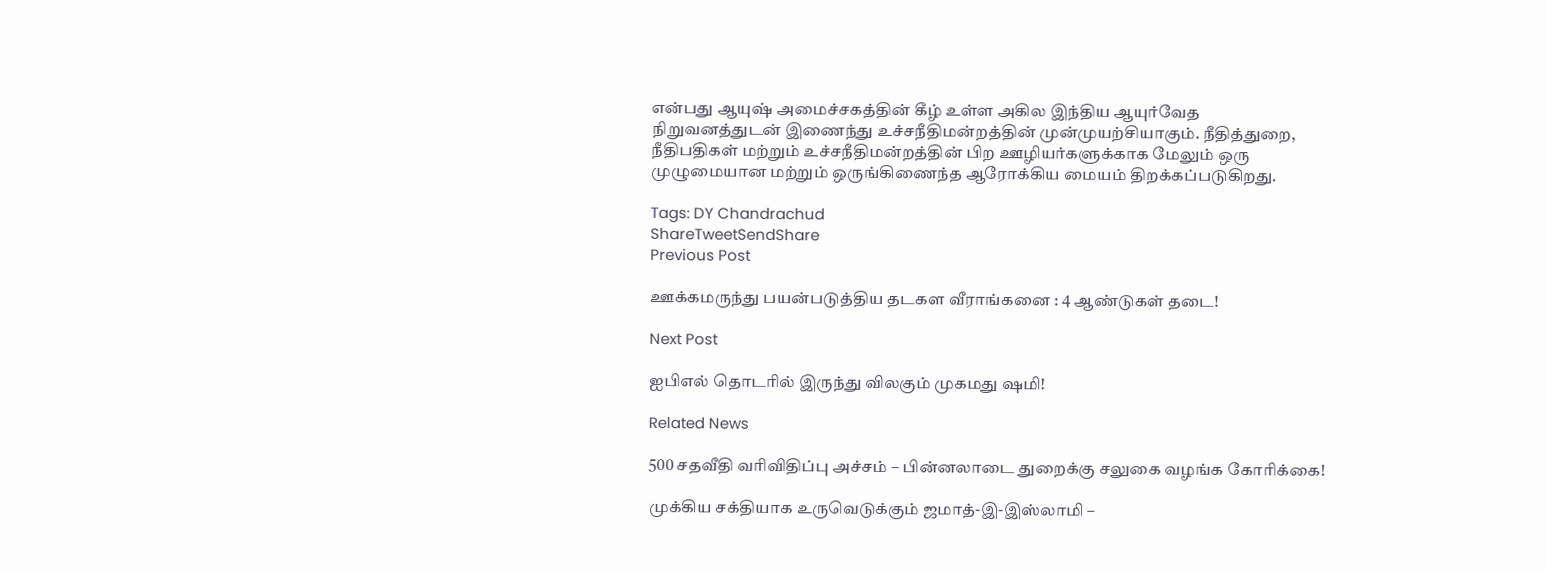என்பது ஆயுஷ் அமைச்சகத்தின் கீழ் உள்ள அகில இந்திய ஆயுர்வேத நிறுவனத்துடன் இணைந்து உச்சநீதிமன்றத்தின் முன்முயற்சியாகும். நீதித்துறை, நீதிபதிகள் மற்றும் உச்சநீதிமன்றத்தின் பிற ஊழியர்களுக்காக மேலும் ஒரு முழுமையான மற்றும் ஒருங்கிணைந்த ஆரோக்கிய மையம் திறக்கப்படுகிறது.

Tags: DY Chandrachud
ShareTweetSendShare
Previous Post

ஊக்கமருந்து பயன்படுத்திய தடகள வீராங்கனை : 4 ஆண்டுகள் தடை!

Next Post

ஐபிஎல் தொடரில் இருந்து விலகும் முகமது ஷமி!

Related News

500 சதவீதி வரிவிதிப்பு அச்சம் – பின்னலாடை துறைக்கு சலுகை வழங்க கோரிக்கை!

முக்கிய சக்தியாக உருவெடுக்கும் ஜமாத்-இ-இஸ்லாமி –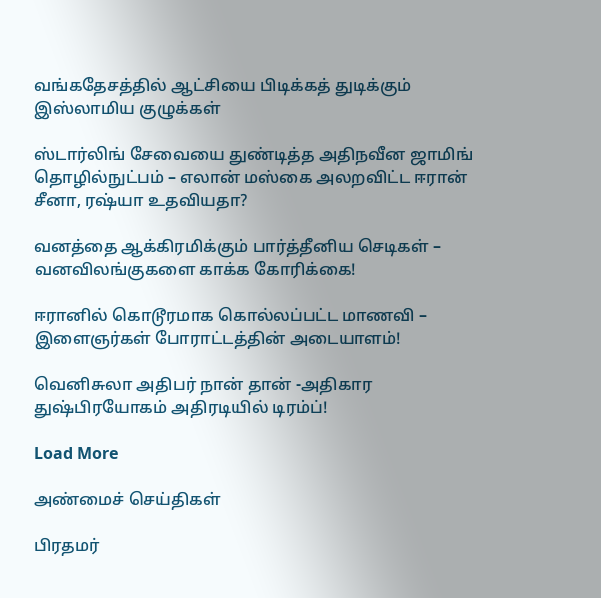வங்கதேசத்தில் ஆட்சியை பிடிக்கத் துடிக்கும் இஸ்லாமிய குழுக்கள்

ஸ்டார்லிங் சேவையை துண்டித்த அதிநவீன ஜாமிங் தொழில்நுட்பம் – எலான் மஸ்கை அலறவிட்ட ஈரான் சீனா, ரஷ்யா உதவியதா?

வனத்தை ஆக்கிரமிக்கும் பார்த்தீனிய செடிகள் – வனவிலங்குகளை காக்க கோரிக்கை!

ஈரானில் கொடூரமாக கொல்லப்பட்ட மாணவி – இளைஞர்கள் போராட்டத்தின் அடையாளம்!

வெனிசுலா அதிபர் நான் தான் -அதிகார துஷ்பிரயோகம் அதிரடியில் டிரம்ப்!

Load More

அண்மைச் செய்திகள்

பிரதமர்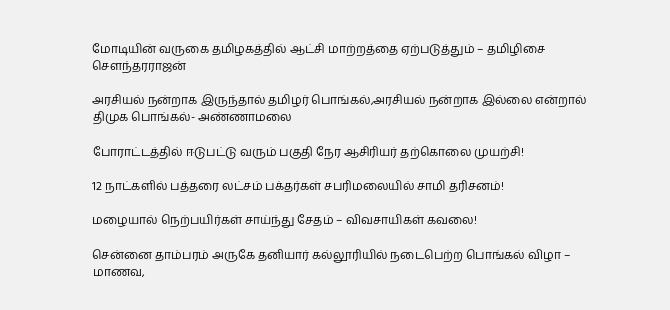மோடியின் வருகை தமிழகத்தில் ஆட்சி மாற்றத்தை ஏற்படுத்தும் – தமிழிசை சௌந்தரராஜன்

அரசியல் நன்றாக இருந்தால் தமிழர் பொங்கல்,அரசியல் நன்றாக இல்லை என்றால் திமுக பொங்கல்- அண்ணாமலை

போராட்டத்தில் ஈடுபட்டு வரும் பகுதி நேர ஆசிரியர் தற்கொலை முயற்சி!

12 நாட்களில் பத்தரை லட்சம் பக்தர்கள் சபரிமலையில் சாமி தரிசனம்!

மழையால் நெற்பயிர்கள் சாய்ந்து சேதம் – விவசாயிகள் கவலை!

சென்னை தாம்பரம் அருகே தனியார் கல்லூரியில் நடைபெற்ற பொங்கல் விழா – மாணவ,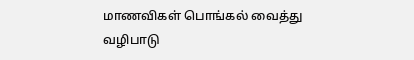மாணவிகள் பொங்கல் வைத்து வழிபாடு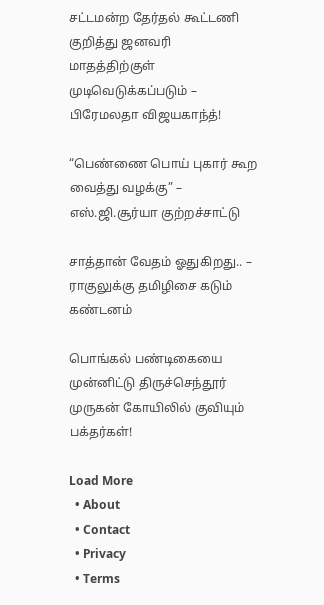சட்டமன்ற தேர்தல் கூட்டணி குறித்து ஜனவரி மாதத்திற்குள் முடிவெடுக்கப்படும் – பிரேமலதா விஜயகாந்த்!

“பெண்ணை பொய் புகார் கூற வைத்து வழக்கு” – எஸ்.ஜி.சூர்யா குற்றச்சாட்டு

சாத்தான் வேதம் ஓதுகிறது.. – ராகுலுக்கு தமிழிசை கடும் கண்டனம்

பொங்கல் பண்டிகையை முன்னிட்டு திருச்செந்தூர் முருகன் கோயிலில் குவியும் பக்தர்கள்!

Load More
  • About
  • Contact
  • Privacy
  • Terms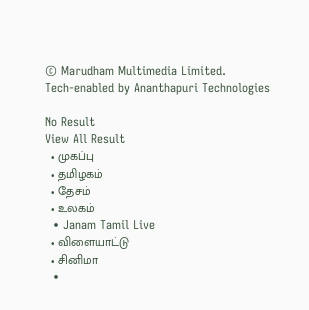© Marudham Multimedia Limited.
Tech-enabled by Ananthapuri Technologies

No Result
View All Result
  • முகப்பு
  • தமிழகம்
  • தேசம்
  • உலகம்
  • Janam Tamil Live
  • விளையாட்டு
  • சினிமா
  •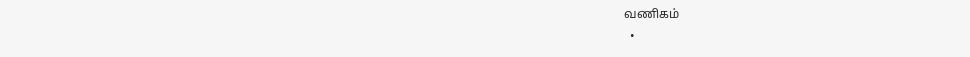வணிகம்
  •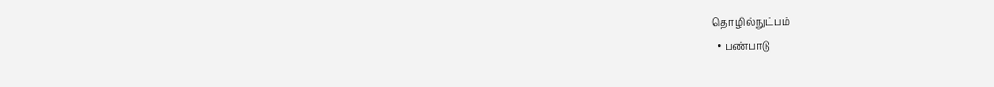தொழில்நுட்பம்
  • பண்பாடு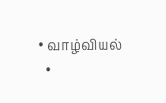• வாழ்வியல்
  •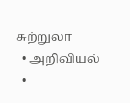சுற்றுலா
  • அறிவியல்
  •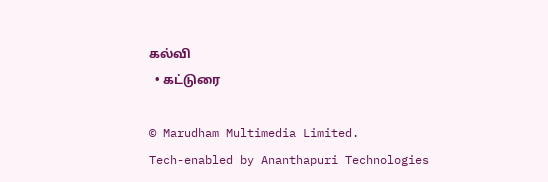கல்வி
  • கட்டுரை

© Marudham Multimedia Limited.
Tech-enabled by Ananthapuri Technologies